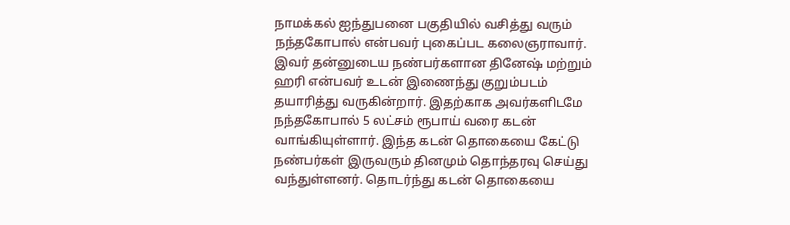நாமக்கல் ஐந்துபனை பகுதியில் வசித்து வரும் நந்தகோபால் என்பவர் புகைப்பட கலைஞராவார். இவர் தன்னுடைய நண்பர்களான தினேஷ் மற்றும் ஹரி என்பவர் உடன் இணைந்து குறும்படம் தயாரித்து வருகின்றார். இதற்காக அவர்களிடமே நந்தகோபால் 5 லட்சம் ரூபாய் வரை கடன் வாங்கியுள்ளார். இந்த கடன் தொகையை கேட்டு நண்பர்கள் இருவரும் தினமும் தொந்தரவு செய்து வந்துள்ளனர். தொடர்ந்து கடன் தொகையை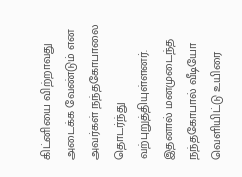கிட்னியை விற்றாவது அடைக்க வேண்டும் என அவர்கள் நந்தகோபாலை தொடர்ந்து வற்புறுத்தியுள்ளனர்.
இதனால் மனமுடைந்த நந்தகோபால் வீடியோ வெளியிட்டு உயிரை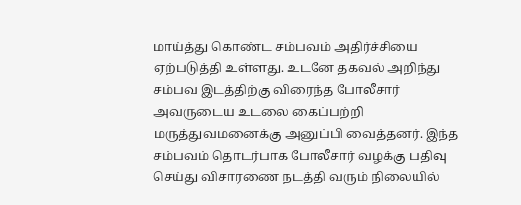மாய்த்து கொண்ட சம்பவம் அதிர்ச்சியை ஏற்படுத்தி உள்ளது. உடனே தகவல் அறிந்து சம்பவ இடத்திற்கு விரைந்த போலீசார் அவருடைய உடலை கைப்பற்றி மருத்துவமனைக்கு அனுப்பி வைத்தனர். இந்த சம்பவம் தொடர்பாக போலீசார் வழக்கு பதிவு செய்து விசாரணை நடத்தி வரும் நிலையில்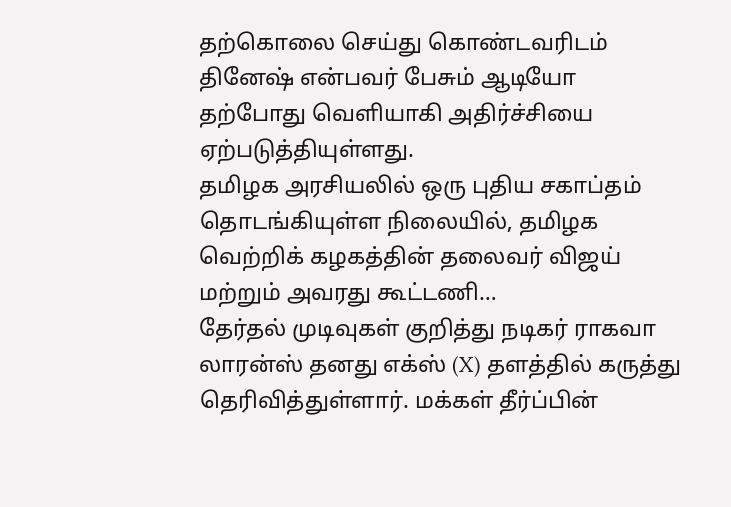தற்கொலை செய்து கொண்டவரிடம் தினேஷ் என்பவர் பேசும் ஆடியோ தற்போது வெளியாகி அதிர்ச்சியை ஏற்படுத்தியுள்ளது.
தமிழக அரசியலில் ஒரு புதிய சகாப்தம் தொடங்கியுள்ள நிலையில், தமிழக வெற்றிக் கழகத்தின் தலைவர் விஜய் மற்றும் அவரது கூட்டணி…
தேர்தல் முடிவுகள் குறித்து நடிகர் ராகவா லாரன்ஸ் தனது எக்ஸ் (X) தளத்தில் கருத்து தெரிவித்துள்ளார். மக்கள் தீர்ப்பின்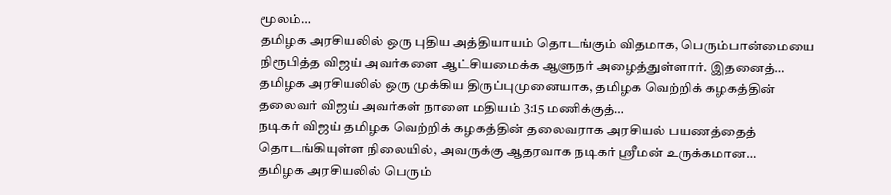மூலம்…
தமிழக அரசியலில் ஒரு புதிய அத்தியாயம் தொடங்கும் விதமாக, பெரும்பான்மையை நிரூபித்த விஜய் அவர்களை ஆட்சியமைக்க ஆளுநர் அழைத்துள்ளார். இதனைத்…
தமிழக அரசியலில் ஒரு முக்கிய திருப்புமுனையாக, தமிழக வெற்றிக் கழகத்தின் தலைவர் விஜய் அவர்கள் நாளை மதியம் 3:15 மணிக்குத்…
நடிகர் விஜய் தமிழக வெற்றிக் கழகத்தின் தலைவராக அரசியல் பயணத்தைத் தொடங்கியுள்ள நிலையில், அவருக்கு ஆதரவாக நடிகர் ஸ்ரீமன் உருக்கமான…
தமிழக அரசியலில் பெரும்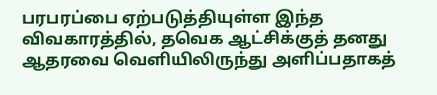பரபரப்பை ஏற்படுத்தியுள்ள இந்த விவகாரத்தில், தவெக ஆட்சிக்குத் தனது ஆதரவை வெளியிலிருந்து அளிப்பதாகத்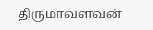திருமாவளவன்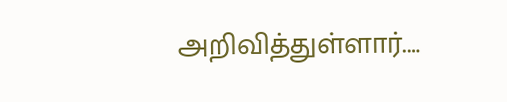அறிவித்துள்ளார்.…